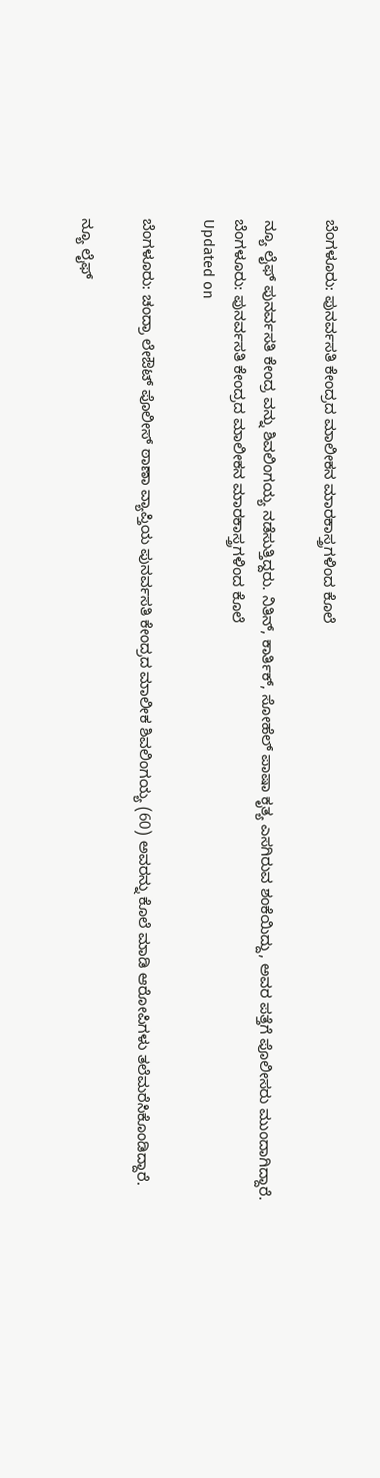ಬೆಂಗಳೂರು: ಪುನರ್ವಸತಿ ಕೇಂದ್ರದ ಮಾಲೀಕನ ಮಾರಕಾಸ್ತ್ರಗಳಿಂದ ಕೊಲೆ

ನ್ಯೂ ಲೈಫ್ ಪುನರ್ವಸತಿ ಕೇಂದ್ರ ವನ್ನು ಶಿವಲಿಂಗಯ್ಯ ನಡೆಸುತ್ತಿದ್ದರು. ನಿತಿನ್, ಕಾರ್ತಿಕ್, ಸೋಹೆಲ್ ಪಾಷಾ ಕೃತ್ಯ ಎಸಗಿರುವ ಶಂಕೆಯಿದ್ದು, ಅವರ ಪತ್ತೆಗೆ ಪೊಲೀಸರು ಮುಂದಾಗಿದ್ದಾರೆ.
ಬೆಂಗಳೂರು: ಪುನರ್ವಸತಿ ಕೇಂದ್ರದ ಮಾಲೀಕನ ಮಾರಕಾಸ್ತ್ರಗಳಿಂದ ಕೊಲೆ
Updated on

ಬೆಂಗಳೂರು: ಚಂದ್ರಾ ಲೇಔಟ್ ಪೊಲೀಸ್ ಠಾಣಾ ವ್ಯಾಪ್ತಿಯ ಪುನರ್ವಸತಿ ಕೇಂದ್ರದ ಮಾಲೀಕ ಶಿವಲಿಂಗಯ್ಯ (60) ಅವರನ್ನು ಕೊಲೆ ಮಾಡಿ ಆರೋಪಿಗಳು ತಲೆಮರೆಸಿಕೊಂಡಿದ್ದಾರೆ.

ನ್ಯೂ ಲೈಫ್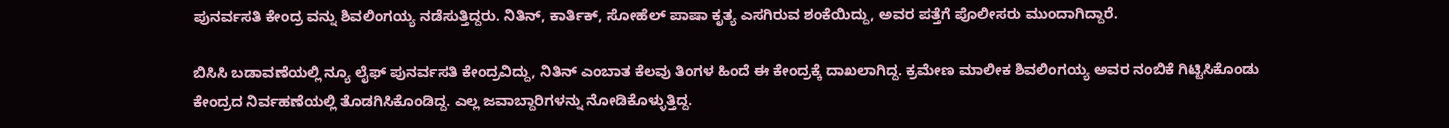ಪುನರ್ವಸತಿ ಕೇಂದ್ರ ವನ್ನು ಶಿವಲಿಂಗಯ್ಯ ನಡೆಸುತ್ತಿದ್ದರು. ನಿತಿನ್, ಕಾರ್ತಿಕ್, ಸೋಹೆಲ್ ಪಾಷಾ ಕೃತ್ಯ ಎಸಗಿರುವ ಶಂಕೆಯಿದ್ದು, ಅವರ ಪತ್ತೆಗೆ ಪೊಲೀಸರು ಮುಂದಾಗಿದ್ದಾರೆ.

ಬಿಸಿಸಿ ಬಡಾವಣೆಯಲ್ಲಿ ನ್ಯೂ ಲೈಫ್ ಪುನರ್ವಸತಿ ಕೇಂದ್ರವಿದ್ದು, ನಿತಿನ್ ಎಂಬಾತ ಕೆಲವು ತಿಂಗಳ ಹಿಂದೆ ಈ ಕೇಂದ್ರಕ್ಕೆ ದಾಖಲಾಗಿದ್ದ. ಕ್ರಮೇಣ ಮಾಲೀಕ ಶಿವಲಿಂಗಯ್ಯ ಅವರ ನಂಬಿಕೆ ಗಿಟ್ಟಿಸಿಕೊಂಡು ಕೇಂದ್ರದ ನಿರ್ವಹಣೆಯಲ್ಲಿ ತೊಡಗಿಸಿಕೊಂಡಿದ್ದ. ಎಲ್ಲ ಜವಾಬ್ದಾರಿಗಳನ್ನು ನೋಡಿಕೊಳ್ಳುತ್ತಿದ್ದ.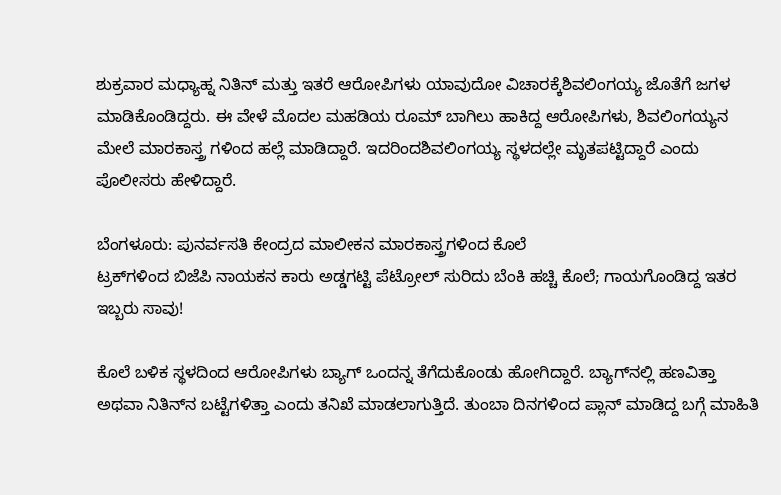ಶುಕ್ರವಾರ ಮಧ್ಯಾಹ್ನ ನಿತಿನ್ ಮತ್ತು ಇತರೆ ಆರೋಪಿಗಳು ಯಾವುದೋ ವಿಚಾರಕ್ಕೆಶಿವಲಿಂಗಯ್ಯ ಜೊತೆಗೆ ಜಗಳ ಮಾಡಿಕೊಂಡಿದ್ದರು. ಈ ವೇಳೆ ಮೊದಲ ಮಹಡಿಯ ರೂಮ್ ಬಾಗಿಲು ಹಾಕಿದ್ದ ಆರೋಪಿಗಳು, ಶಿವಲಿಂಗಯ್ಯನ ಮೇಲೆ ಮಾರಕಾಸ್ತ್ರ ಗಳಿಂದ ಹಲ್ಲೆ ಮಾಡಿದ್ದಾರೆ. ಇದರಿಂದಶಿವಲಿಂಗಯ್ಯ ಸ್ಥಳದಲ್ಲೇ ಮೃತಪಟ್ಟಿದ್ದಾರೆ ಎಂದು ಪೊಲೀಸರು ಹೇಳಿದ್ದಾರೆ.

ಬೆಂಗಳೂರು: ಪುನರ್ವಸತಿ ಕೇಂದ್ರದ ಮಾಲೀಕನ ಮಾರಕಾಸ್ತ್ರಗಳಿಂದ ಕೊಲೆ
ಟ್ರಕ್‌ಗಳಿಂದ ಬಿಜೆಪಿ ನಾಯಕನ ಕಾರು ಅಡ್ಡಗಟ್ಟಿ ಪೆಟ್ರೋಲ್ ಸುರಿದು ಬೆಂಕಿ ಹಚ್ಚಿ ಕೊಲೆ; ಗಾಯಗೊಂಡಿದ್ದ ಇತರ ಇಬ್ಬರು ಸಾವು!

ಕೊಲೆ ಬಳಿಕ ಸ್ಥಳದಿಂದ ಆರೋಪಿಗಳು ಬ್ಯಾಗ್ ಒಂದನ್ನ ತೆಗೆದುಕೊಂಡು ಹೋಗಿದ್ದಾರೆ. ಬ್ಯಾಗ್‌ನಲ್ಲಿ ಹಣವಿತ್ತಾ ಅಥವಾ ನಿತಿನ್‌ನ ಬಟ್ಟೆಗಳಿತ್ತಾ ಎಂದು ತನಿಖೆ ಮಾಡಲಾಗುತ್ತಿದೆ. ತುಂಬಾ ದಿನಗಳಿಂದ ಪ್ಲಾನ್ ಮಾಡಿದ್ದ ಬಗ್ಗೆ ಮಾಹಿತಿ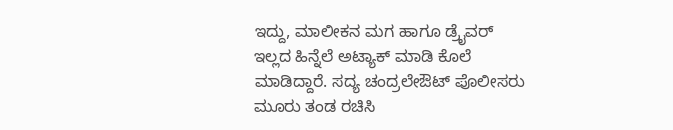ಇದ್ದು, ಮಾಲೀಕನ ಮಗ ಹಾಗೂ ಡ್ರೈವರ್ ಇಲ್ಲದ ಹಿನ್ನೆಲೆ ಅಟ್ಯಾಕ್ ಮಾಡಿ ಕೊಲೆ ಮಾಡಿದ್ದಾರೆ. ಸದ್ಯ ಚಂದ್ರಲೇಔಟ್ ಪೊಲೀಸರು ಮೂರು ತಂಡ ರಚಿಸಿ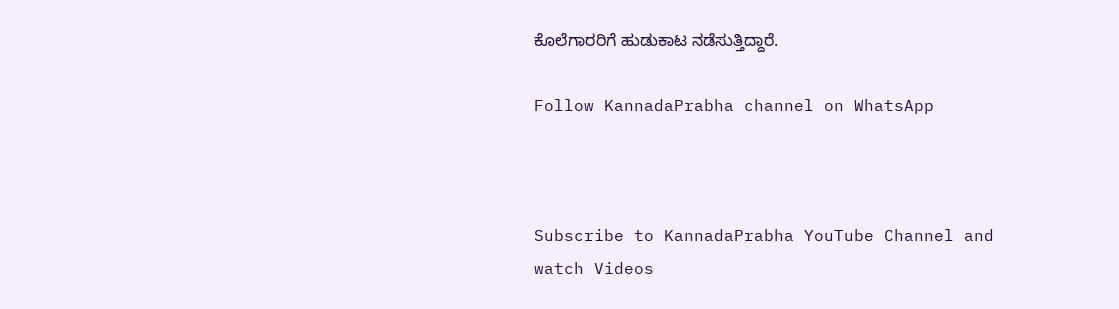ಕೊಲೆಗಾರರಿಗೆ ಹುಡುಕಾಟ ನಡೆಸುತ್ತಿದ್ದಾರೆ.

Follow KannadaPrabha channel on WhatsApp



Subscribe to KannadaPrabha YouTube Channel and watch Videos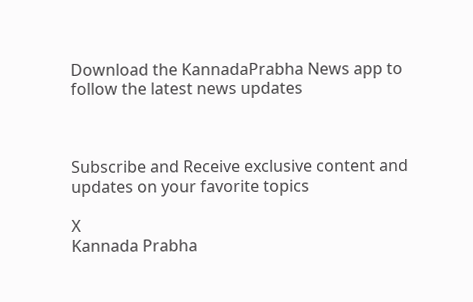Download the KannadaPrabha News app to follow the latest news updates



Subscribe and Receive exclusive content and updates on your favorite topics

X
Kannada Prabha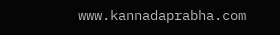www.kannadaprabha.com